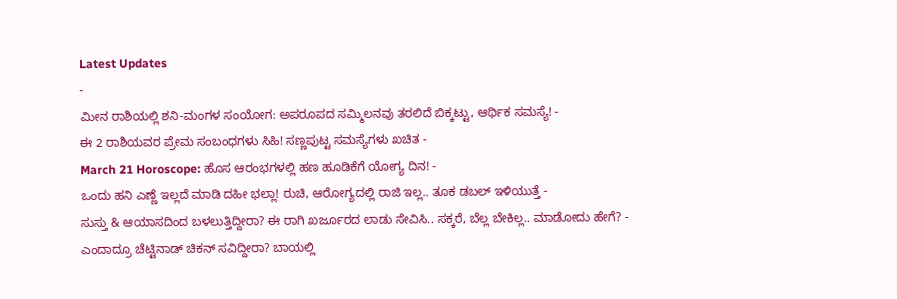Latest Updates
-
ಮೀನ ರಾಶಿಯಲ್ಲಿ ಶನಿ-ಮಂಗಳ ಸಂಯೋಗ: ಅಪರೂಪದ ಸಮ್ಮಿಲನವು ತರಲಿದೆ ಬಿಕ್ಕಟ್ಟು, ಆರ್ಥಿಕ ಸಮಸ್ಯೆ! -
ಈ 2 ರಾಶಿಯವರ ಪ್ರೇಮ ಸಂಬಂಧಗಳು ಸಿಹಿ! ಸಣ್ಣಪುಟ್ಟ ಸಮಸ್ಯೆಗಳು ಖಚಿತ -
March 21 Horoscope: ಹೊಸ ಆರಂಭಗಳಲ್ಲಿ ಹಣ ಹೂಡಿಕೆಗೆ ಯೋಗ್ಯ ದಿನ! -
ಒಂದು ಹನಿ ಎಣ್ಣೆ ಇಲ್ಲದೆ ಮಾಡಿ ದಹೀ ಭಲ್ಲಾ! ರುಚಿ, ಆರೋಗ್ಯದಲ್ಲಿ ರಾಜಿ ಇಲ್ಲ.. ತೂಕ ಡಬಲ್ ಇಳಿಯುತ್ತೆ -
ಸುಸ್ತು & ಆಯಾಸದಿಂದ ಬಳಲುತ್ತಿದ್ದೀರಾ? ಈ ರಾಗಿ ಖರ್ಜೂರದ ಲಾಡು ಸೇವಿಸಿ.. ಸಕ್ಕರೆ, ಬೆಲ್ಲ ಬೇಕಿಲ್ಲ.. ಮಾಡೋದು ಹೇಗೆ? -
ಎಂದಾದ್ರೂ ಚೆಟ್ಟಿನಾಡ್ ಚಿಕನ್ ಸವಿದ್ದೀರಾ? ಬಾಯಲ್ಲಿ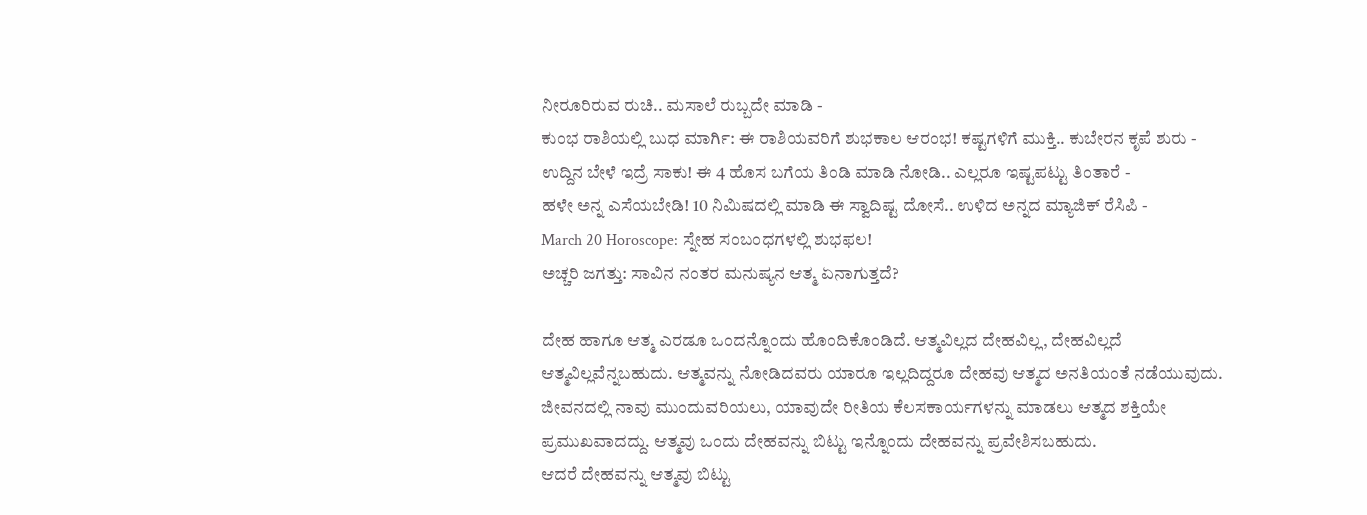ನೀರೂರಿರುವ ರುಚಿ.. ಮಸಾಲೆ ರುಬ್ಬದೇ ಮಾಡಿ -
ಕುಂಭ ರಾಶಿಯಲ್ಲಿ ಬುಧ ಮಾರ್ಗಿ: ಈ ರಾಶಿಯವರಿಗೆ ಶುಭಕಾಲ ಆರಂಭ! ಕಷ್ಟಗಳಿಗೆ ಮುಕ್ತಿ.. ಕುಬೇರನ ಕೃಪೆ ಶುರು -
ಉದ್ದಿನ ಬೇಳೆ ಇದ್ರೆ ಸಾಕು! ಈ 4 ಹೊಸ ಬಗೆಯ ತಿಂಡಿ ಮಾಡಿ ನೋಡಿ.. ಎಲ್ಲರೂ ಇಷ್ಟಪಟ್ಟು ತಿಂತಾರೆ -
ಹಳೇ ಅನ್ನ ಎಸೆಯಬೇಡಿ! 10 ನಿಮಿಷದಲ್ಲಿ ಮಾಡಿ ಈ ಸ್ವಾದಿಷ್ಟ ದೋಸೆ.. ಉಳಿದ ಅನ್ನದ ಮ್ಯಾಜಿಕ್ ರೆಸಿಪಿ -
March 20 Horoscope: ಸ್ನೇಹ ಸಂಬಂಧಗಳಲ್ಲಿ ಶುಭಫಲ!
ಅಚ್ಚರಿ ಜಗತ್ತು: ಸಾವಿನ ನಂತರ ಮನುಷ್ಯನ ಆತ್ಮ ಏನಾಗುತ್ತದೆ?

ದೇಹ ಹಾಗೂ ಆತ್ಮ ಎರಡೂ ಒಂದನ್ನೊಂದು ಹೊಂದಿಕೊಂಡಿದೆ. ಆತ್ಮವಿಲ್ಲದ ದೇಹವಿಲ್ಲ, ದೇಹವಿಲ್ಲದೆ ಆತ್ಮವಿಲ್ಲವೆನ್ನಬಹುದು. ಆತ್ಮವನ್ನು ನೋಡಿದವರು ಯಾರೂ ಇಲ್ಲದಿದ್ದರೂ ದೇಹವು ಆತ್ಮದ ಅನತಿಯಂತೆ ನಡೆಯುವುದು. ಜೀವನದಲ್ಲಿ ನಾವು ಮುಂದುವರಿಯಲು, ಯಾವುದೇ ರೀತಿಯ ಕೆಲಸಕಾರ್ಯಗಳನ್ನು ಮಾಡಲು ಆತ್ಮದ ಶಕ್ತಿಯೇ ಪ್ರಮುಖವಾದದ್ದು. ಆತ್ಮವು ಒಂದು ದೇಹವನ್ನು ಬಿಟ್ಟು ಇನ್ನೊಂದು ದೇಹವನ್ನು ಪ್ರವೇಶಿಸಬಹುದು.
ಆದರೆ ದೇಹವನ್ನು ಆತ್ಮವು ಬಿಟ್ಟು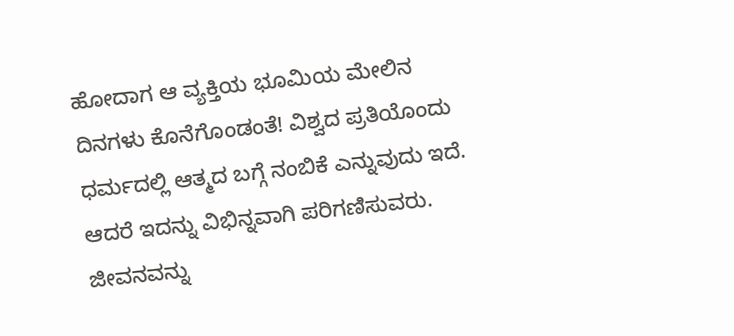ಹೋದಾಗ ಆ ವ್ಯಕ್ತಿಯ ಭೂಮಿಯ ಮೇಲಿನ ದಿನಗಳು ಕೊನೆಗೊಂಡಂತೆ! ವಿಶ್ವದ ಪ್ರತಿಯೊಂದು ಧರ್ಮದಲ್ಲಿ ಆತ್ಮದ ಬಗ್ಗೆ ನಂಬಿಕೆ ಎನ್ನುವುದು ಇದೆ. ಆದರೆ ಇದನ್ನು ವಿಭಿನ್ನವಾಗಿ ಪರಿಗಣಿಸುವರು. ಜೀವನವನ್ನು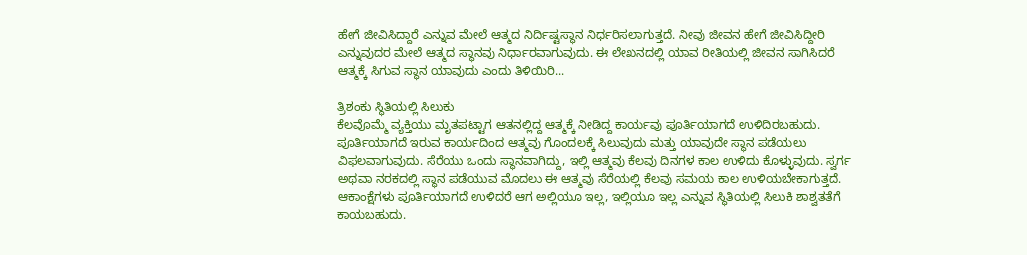ಹೇಗೆ ಜೀವಿಸಿದ್ದಾರೆ ಎನ್ನುವ ಮೇಲೆ ಆತ್ಮದ ನಿರ್ದಿಷ್ಟಸ್ಥಾನ ನಿರ್ಧರಿಸಲಾಗುತ್ತದೆ. ನೀವು ಜೀವನ ಹೇಗೆ ಜೀವಿಸಿದ್ದೀರಿ ಎನ್ನುವುದರ ಮೇಲೆ ಆತ್ಮದ ಸ್ಥಾನವು ನಿರ್ಧಾರವಾಗುವುದು. ಈ ಲೇಖನದಲ್ಲಿ ಯಾವ ರೀತಿಯಲ್ಲಿ ಜೀವನ ಸಾಗಿಸಿದರೆ ಆತ್ಮಕ್ಕೆ ಸಿಗುವ ಸ್ಥಾನ ಯಾವುದು ಎಂದು ತಿಳಿಯಿರಿ...

ತ್ರಿಶಂಕು ಸ್ಥಿತಿಯಲ್ಲಿ ಸಿಲುಕು
ಕೆಲವೊಮ್ಮೆ ವ್ಯಕ್ತಿಯು ಮೃತಪಟ್ಟಾಗ ಆತನಲ್ಲಿದ್ದ ಆತ್ಮಕ್ಕೆ ನೀಡಿದ್ದ ಕಾರ್ಯವು ಪೂರ್ತಿಯಾಗದೆ ಉಳಿದಿರಬಹುದು. ಪೂರ್ತಿಯಾಗದೆ ಇರುವ ಕಾರ್ಯದಿಂದ ಆತ್ಮವು ಗೊಂದಲಕ್ಕೆ ಸಿಲುವುದು ಮತ್ತು ಯಾವುದೇ ಸ್ಥಾನ ಪಡೆಯಲು ವಿಫಲವಾಗುವುದು. ಸೆರೆಯು ಒಂದು ಸ್ಥಾನವಾಗಿದ್ದು, ಇಲ್ಲಿ ಆತ್ಮವು ಕೆಲವು ದಿನಗಳ ಕಾಲ ಉಳಿದು ಕೊಳ್ಳುವುದು. ಸ್ವರ್ಗ ಅಥವಾ ನರಕದಲ್ಲಿ ಸ್ಥಾನ ಪಡೆಯುವ ಮೊದಲು ಈ ಆತ್ಮವು ಸೆರೆಯಲ್ಲಿ ಕೆಲವು ಸಮಯ ಕಾಲ ಉಳಿಯಬೇಕಾಗುತ್ತದೆ. ಆಕಾಂಕ್ಷೆಗಳು ಪೂರ್ತಿಯಾಗದೆ ಉಳಿದರೆ ಆಗ ಅಲ್ಲಿಯೂ ಇಲ್ಲ, ಇಲ್ಲಿಯೂ ಇಲ್ಲ ಎನ್ನುವ ಸ್ಥಿತಿಯಲ್ಲಿ ಸಿಲುಕಿ ಶಾಶ್ವತತೆಗೆ ಕಾಯಬಹುದು.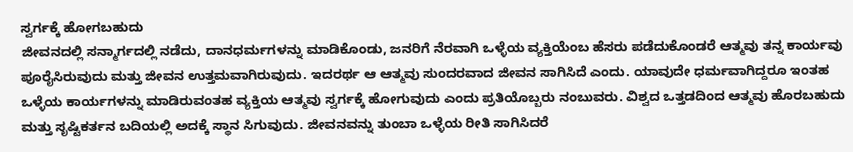ಸ್ವರ್ಗಕ್ಕೆ ಹೋಗಬಹುದು
ಜೀವನದಲ್ಲಿ ಸನ್ಮಾರ್ಗದಲ್ಲಿ ನಡೆದು, ದಾನಧರ್ಮಗಳನ್ನು ಮಾಡಿಕೊಂಡು, ಜನರಿಗೆ ನೆರವಾಗಿ ಒಳ್ಳೆಯ ವ್ಯಕ್ತಿಯೆಂಬ ಹೆಸರು ಪಡೆದುಕೊಂಡರೆ ಆತ್ಮವು ತನ್ನ ಕಾರ್ಯವು ಪೂರೈಸಿರುವುದು ಮತ್ತು ಜೀವನ ಉತ್ತಮವಾಗಿರುವುದು. ಇದರರ್ಥ ಆ ಆತ್ಮವು ಸುಂದರವಾದ ಜೀವನ ಸಾಗಿಸಿದೆ ಎಂದು. ಯಾವುದೇ ಧರ್ಮವಾಗಿದ್ದರೂ ಇಂತಹ ಒಳ್ಳೆಯ ಕಾರ್ಯಗಳನ್ನು ಮಾಡಿರುವಂತಹ ವ್ಯಕ್ತಿಯ ಆತ್ಮವು ಸ್ವರ್ಗಕ್ಕೆ ಹೋಗುವುದು ಎಂದು ಪ್ರತಿಯೊಬ್ಬರು ನಂಬುವರು. ವಿಶ್ವದ ಒತ್ತಡದಿಂದ ಆತ್ಮವು ಹೊರಬಹುದು ಮತ್ತು ಸೃಷ್ಟಿಕರ್ತನ ಬದಿಯಲ್ಲಿ ಅದಕ್ಕೆ ಸ್ಥಾನ ಸಿಗುವುದು. ಜೀವನವನ್ನು ತುಂಬಾ ಒಳ್ಳೆಯ ರೀತಿ ಸಾಗಿಸಿದರೆ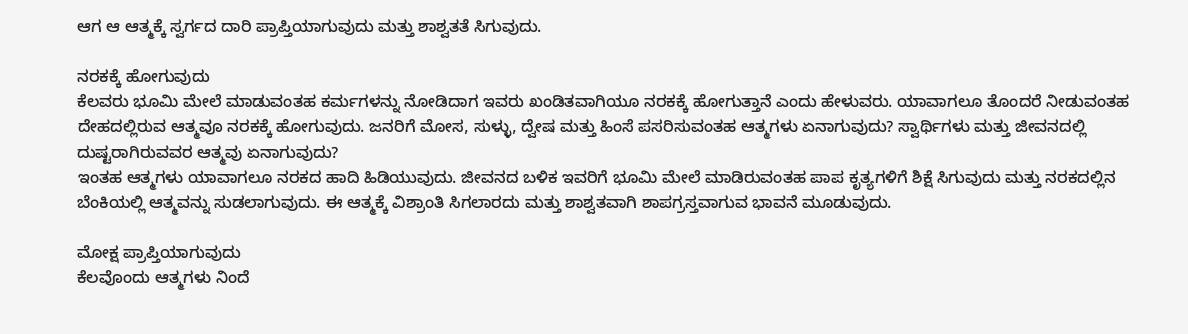ಆಗ ಆ ಆತ್ಮಕ್ಕೆ ಸ್ವರ್ಗದ ದಾರಿ ಪ್ರಾಪ್ತಿಯಾಗುವುದು ಮತ್ತು ಶಾಶ್ವತತೆ ಸಿಗುವುದು.

ನರಕಕ್ಕೆ ಹೋಗುವುದು
ಕೆಲವರು ಭೂಮಿ ಮೇಲೆ ಮಾಡುವಂತಹ ಕರ್ಮಗಳನ್ನು ನೋಡಿದಾಗ ಇವರು ಖಂಡಿತವಾಗಿಯೂ ನರಕಕ್ಕೆ ಹೋಗುತ್ತಾನೆ ಎಂದು ಹೇಳುವರು. ಯಾವಾಗಲೂ ತೊಂದರೆ ನೀಡುವಂತಹ ದೇಹದಲ್ಲಿರುವ ಆತ್ಮವೂ ನರಕಕ್ಕೆ ಹೋಗುವುದು. ಜನರಿಗೆ ಮೋಸ, ಸುಳ್ಳು, ದ್ವೇಷ ಮತ್ತು ಹಿಂಸೆ ಪಸರಿಸುವಂತಹ ಆತ್ಮಗಳು ಏನಾಗುವುದು? ಸ್ವಾರ್ಥಿಗಳು ಮತ್ತು ಜೀವನದಲ್ಲಿ ದುಷ್ಟರಾಗಿರುವವರ ಆತ್ಮವು ಏನಾಗುವುದು?
ಇಂತಹ ಆತ್ಮಗಳು ಯಾವಾಗಲೂ ನರಕದ ಹಾದಿ ಹಿಡಿಯುವುದು. ಜೀವನದ ಬಳಿಕ ಇವರಿಗೆ ಭೂಮಿ ಮೇಲೆ ಮಾಡಿರುವಂತಹ ಪಾಪ ಕೃತ್ಯಗಳಿಗೆ ಶಿಕ್ಷೆ ಸಿಗುವುದು ಮತ್ತು ನರಕದಲ್ಲಿನ ಬೆಂಕಿಯಲ್ಲಿ ಆತ್ಮವನ್ನು ಸುಡಲಾಗುವುದು. ಈ ಆತ್ಮಕ್ಕೆ ವಿಶ್ರಾಂತಿ ಸಿಗಲಾರದು ಮತ್ತು ಶಾಶ್ವತವಾಗಿ ಶಾಪಗ್ರಸ್ತವಾಗುವ ಭಾವನೆ ಮೂಡುವುದು.

ಮೋಕ್ಷ ಪ್ರಾಪ್ತಿಯಾಗುವುದು
ಕೆಲವೊಂದು ಆತ್ಮಗಳು ನಿಂದೆ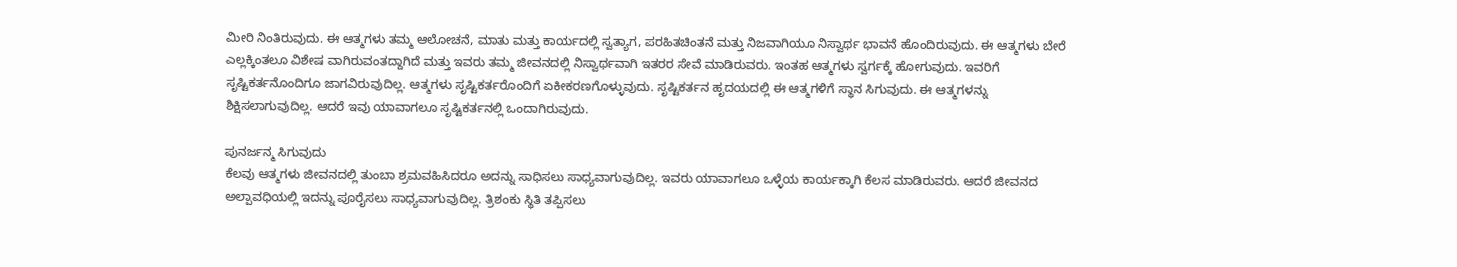ಮೀರಿ ನಿಂತಿರುವುದು. ಈ ಆತ್ಮಗಳು ತಮ್ಮ ಆಲೋಚನೆ, ಮಾತು ಮತ್ತು ಕಾರ್ಯದಲ್ಲಿ ಸ್ವತ್ಯಾಗ, ಪರಹಿತಚಿಂತನೆ ಮತ್ತು ನಿಜವಾಗಿಯೂ ನಿಸ್ವಾರ್ಥ ಭಾವನೆ ಹೊಂದಿರುವುದು. ಈ ಆತ್ಮಗಳು ಬೇರೆ ಎಲ್ಲಕ್ಕಿಂತಲೂ ವಿಶೇಷ ವಾಗಿರುವಂತದ್ದಾಗಿದೆ ಮತ್ತು ಇವರು ತಮ್ಮ ಜೀವನದಲ್ಲಿ ನಿಸ್ವಾರ್ಥವಾಗಿ ಇತರರ ಸೇವೆ ಮಾಡಿರುವರು. ಇಂತಹ ಆತ್ಮಗಳು ಸ್ವರ್ಗಕ್ಕೆ ಹೋಗುವುದು. ಇವರಿಗೆ ಸೃಷ್ಟಿಕರ್ತನೊಂದಿಗೂ ಜಾಗವಿರುವುದಿಲ್ಲ. ಆತ್ಮಗಳು ಸೃಷ್ಟಿಕರ್ತರೊಂದಿಗೆ ಏಕೀಕರಣಗೊಳ್ಳುವುದು. ಸೃಷ್ಟಿಕರ್ತನ ಹೃದಯದಲ್ಲಿ ಈ ಆತ್ಮಗಳಿಗೆ ಸ್ಥಾನ ಸಿಗುವುದು. ಈ ಆತ್ಮಗಳನ್ನು ಶಿಕ್ಷಿಸಲಾಗುವುದಿಲ್ಲ. ಆದರೆ ಇವು ಯಾವಾಗಲೂ ಸೃಷ್ಟಿಕರ್ತನಲ್ಲಿ ಒಂದಾಗಿರುವುದು.

ಪುನರ್ಜನ್ಮ ಸಿಗುವುದು
ಕೆಲವು ಆತ್ಮಗಳು ಜೀವನದಲ್ಲಿ ತುಂಬಾ ಶ್ರಮವಹಿಸಿದರೂ ಅದನ್ನು ಸಾಧಿಸಲು ಸಾಧ್ಯವಾಗುವುದಿಲ್ಲ. ಇವರು ಯಾವಾಗಲೂ ಒಳ್ಳೆಯ ಕಾರ್ಯಕ್ಕಾಗಿ ಕೆಲಸ ಮಾಡಿರುವರು. ಆದರೆ ಜೀವನದ ಅಲ್ಪಾವಧಿಯಲ್ಲಿ ಇದನ್ನು ಪೂರೈಸಲು ಸಾಧ್ಯವಾಗುವುದಿಲ್ಲ. ತ್ರಿಶಂಕು ಸ್ಥಿತಿ ತಪ್ಪಿಸಲು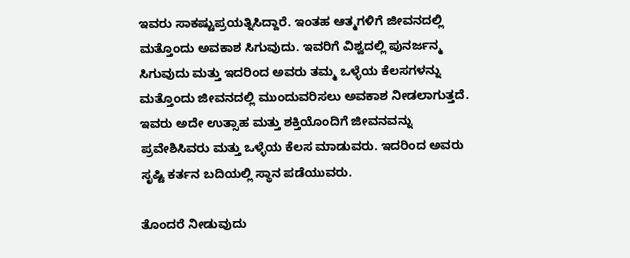ಇವರು ಸಾಕಷ್ಟುಪ್ರಯತ್ನಿಸಿದ್ದಾರೆ. ಇಂತಹ ಆತ್ಮಗಳಿಗೆ ಜೀವನದಲ್ಲಿ ಮತ್ತೊಂದು ಅವಕಾಶ ಸಿಗುವುದು. ಇವರಿಗೆ ವಿಶ್ವದಲ್ಲಿ ಪುನರ್ಜನ್ಮ ಸಿಗುವುದು ಮತ್ತು ಇದರಿಂದ ಅವರು ತಮ್ಮ ಒಳ್ಳೆಯ ಕೆಲಸಗಳನ್ನು ಮತ್ತೊಂದು ಜೀವನದಲ್ಲಿ ಮುಂದುವರಿಸಲು ಅವಕಾಶ ನೀಡಲಾಗುತ್ತದೆ. ಇವರು ಅದೇ ಉತ್ಸಾಹ ಮತ್ತು ಶಕ್ತಿಯೊಂದಿಗೆ ಜೀವನವನ್ನು ಪ್ರವೇಶಿಸಿವರು ಮತ್ತು ಒಳ್ಳೆಯ ಕೆಲಸ ಮಾಡುವರು. ಇದರಿಂದ ಅವರು ಸೃಷ್ಟಿ ಕರ್ತನ ಬದಿಯಲ್ಲಿ ಸ್ಥಾನ ಪಡೆಯುವರು.

ತೊಂದರೆ ನೀಡುವುದು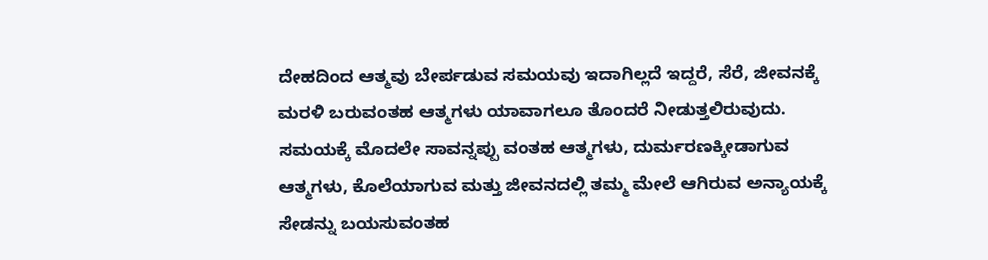ದೇಹದಿಂದ ಆತ್ಮವು ಬೇರ್ಪಡುವ ಸಮಯವು ಇದಾಗಿಲ್ಲದೆ ಇದ್ದರೆ, ಸೆರೆ, ಜೀವನಕ್ಕೆ ಮರಳಿ ಬರುವಂತಹ ಆತ್ಮಗಳು ಯಾವಾಗಲೂ ತೊಂದರೆ ನೀಡುತ್ತಲಿರುವುದು. ಸಮಯಕ್ಕೆ ಮೊದಲೇ ಸಾವನ್ನಪ್ಪು ವಂತಹ ಆತ್ಮಗಳು, ದುರ್ಮರಣಕ್ಕೀಡಾಗುವ ಆತ್ಮಗಳು, ಕೊಲೆಯಾಗುವ ಮತ್ತು ಜೀವನದಲ್ಲಿ ತಮ್ಮ ಮೇಲೆ ಆಗಿರುವ ಅನ್ಯಾಯಕ್ಕೆ ಸೇಡನ್ನು ಬಯಸುವಂತಹ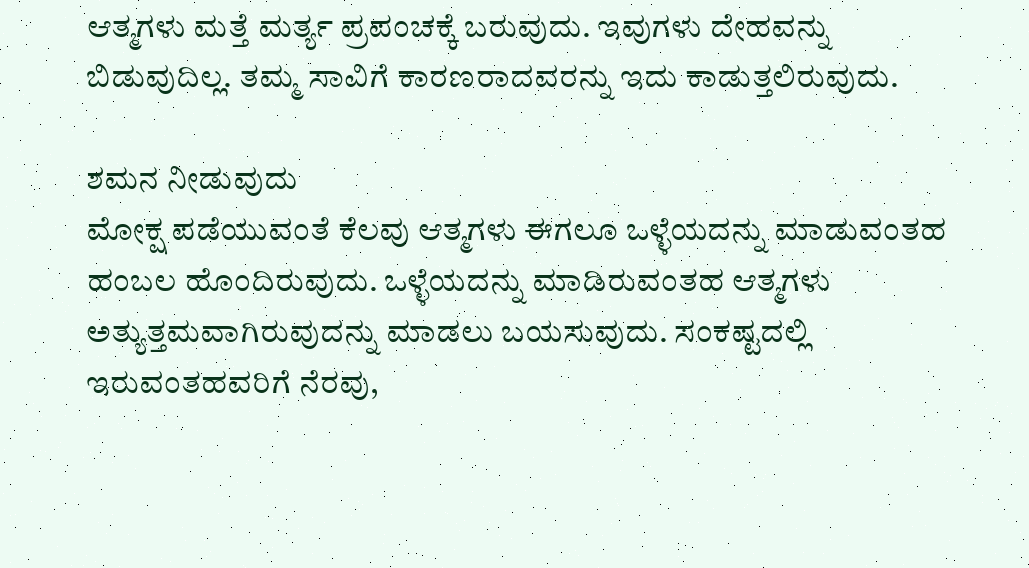ಆತ್ಮಗಳು ಮತ್ತೆ ಮರ್ತ್ಯ ಪ್ರಪಂಚಕ್ಕೆ ಬರುವುದು. ಇವುಗಳು ದೇಹವನ್ನು ಬಿಡುವುದಿಲ್ಲ. ತಮ್ಮ ಸಾವಿಗೆ ಕಾರಣರಾದವರನ್ನು ಇದು ಕಾಡುತ್ತಲಿರುವುದು.

ಶಮನ ನೀಡುವುದು
ಮೋಕ್ಷ ಪಡೆಯುವಂತೆ ಕೆಲವು ಆತ್ಮಗಳು ಈಗಲೂ ಒಳ್ಳೆಯದನ್ನು ಮಾಡುವಂತಹ ಹಂಬಲ ಹೊಂದಿರುವುದು. ಒಳ್ಳೆಯದನ್ನು ಮಾಡಿರುವಂತಹ ಆತ್ಮಗಳು ಅತ್ಯುತ್ತಮವಾಗಿರುವುದನ್ನು ಮಾಡಲು ಬಯಸುವುದು. ಸಂಕಷ್ಟದಲ್ಲಿ ಇರುವಂತಹವರಿಗೆ ನೆರವು,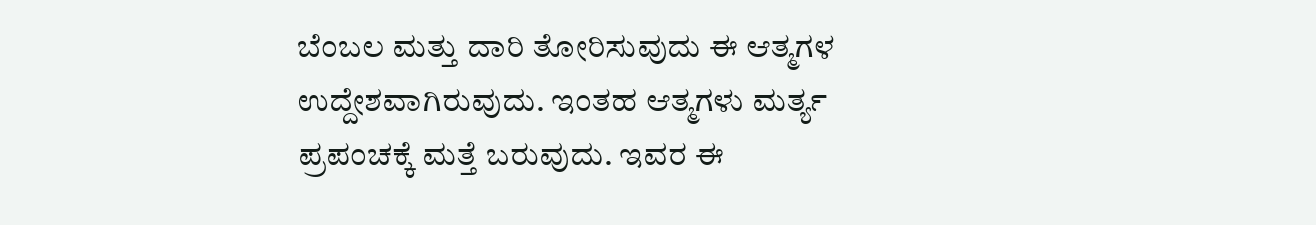ಬೆಂಬಲ ಮತ್ತು ದಾರಿ ತೋರಿಸುವುದು ಈ ಆತ್ಮಗಳ ಉದ್ದೇಶವಾಗಿರುವುದು. ಇಂತಹ ಆತ್ಮಗಳು ಮರ್ತ್ಯ ಪ್ರಪಂಚಕ್ಕೆ ಮತ್ತೆ ಬರುವುದು. ಇವರ ಈ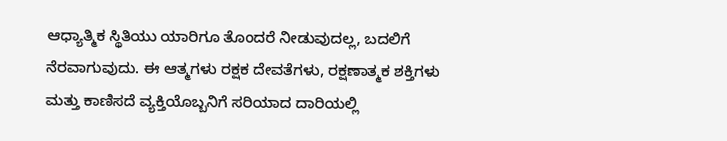ಆಧ್ಯಾತ್ಮಿಕ ಸ್ಥಿತಿಯು ಯಾರಿಗೂ ತೊಂದರೆ ನೀಡುವುದಲ್ಲ, ಬದಲಿಗೆ ನೆರವಾಗುವುದು. ಈ ಆತ್ಮಗಳು ರಕ್ಷಕ ದೇವತೆಗಳು, ರಕ್ಷಣಾತ್ಮಕ ಶಕ್ತಿಗಳು ಮತ್ತು ಕಾಣಿಸದೆ ವ್ಯಕ್ತಿಯೊಬ್ಬನಿಗೆ ಸರಿಯಾದ ದಾರಿಯಲ್ಲಿ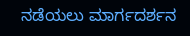ನಡೆಯಲು ಮಾರ್ಗದರ್ಶನ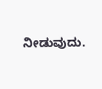ನೀಡುವುದು.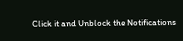Click it and Unblock the Notifications